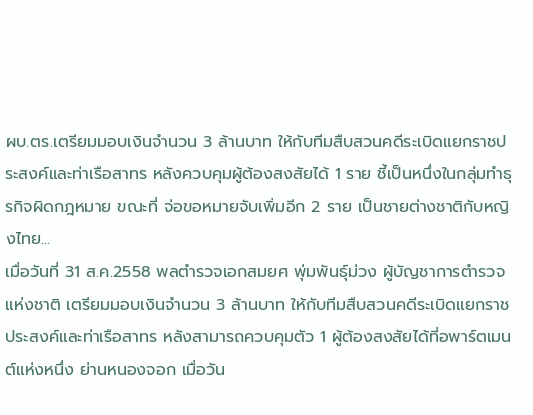ผบ.ตร.เตรียมมอบเงินจำนวน 3 ล้านบาท ให้กับทีมสืบสวนคดีระเบิดแยกราชประสงค์และท่าเรือสาทร หลังควบคุมผู้ต้องสงสัยได้ 1 ราย ชี้เป็นหนึ่งในกลุ่มทำธุรกิจผิดกฎหมาย ขณะที่ จ่อขอหมายจับเพิ่มอีก 2 ราย เป็นชายต่างชาติกับหญิงไทย...
เมื่อวันที่ 31 ส.ค.2558 พลตำรวจเอกสมยศ พุ่มพันธุ์ม่วง ผู้บัญชาการตำรวจแห่งชาติ เตรียมมอบเงินจำนวน 3 ล้านบาท ให้กับทีมสืบสวนคดีระเบิดแยกราชประสงค์และท่าเรือสาทร หลังสามารถควบคุมตัว 1 ผู้ต้องสงสัยได้ที่อพาร์ตเมนต์แห่งหนึ่ง ย่านหนองจอก เมื่อวัน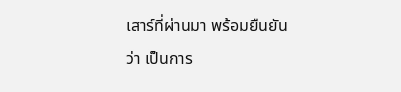เสาร์ที่ผ่านมา พร้อมยืนยันว่า เป็นการ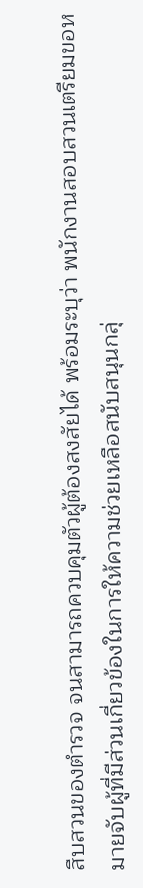สืบสวนของตำรวจ จนสามารถควบคุมตัวผู้ต้องสงสัยได้ พร้อมระบุว่า พนักงานสอบสวนเตรียมขอหมายจับผู้ที่มีส่วนเกี่ยวข้องในการให้ความช่วยเหลือสนับสนุนกลุ่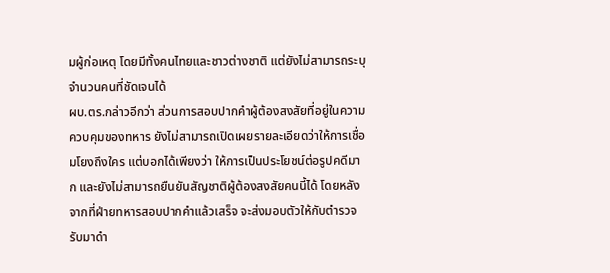มผู้ก่อเหตุ โดยมีทั้งคนไทยและชาวต่างชาติ แต่ยังไม่สามารถระบุจำนวนคนที่ชัดเจนได้
ผบ.ตร.กล่าวอีกว่า ส่วนการสอบปากคำผู้ต้องสงสัยที่อยู่ในความควบคุมของทหาร ยังไม่สามารถเปิดเผยรายละเอียดว่าให้การเชื่อมโยงถึงใคร แต่บอกได้เพียงว่า ให้การเป็นประโยชน์ต่อรูปคดีมาก และยังไม่สามารถยืนยันสัญชาติผู้ต้องสงสัยคนนี้ได้ โดยหลังจากที่ฝ่ายทหารสอบปากคำแล้วเสร็จ จะส่งมอบตัวให้กับตำรวจรับมาดำ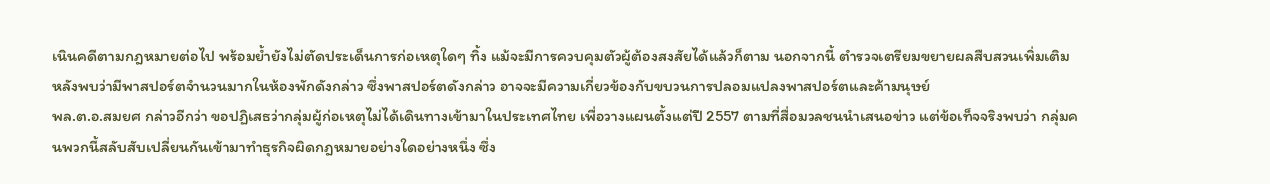เนินคดีตามกฎหมายต่อไป พร้อมย้ำยังไม่ตัดประเด็นการก่อเหตุใดๆ ทิ้ง แม้จะมีการควบคุมตัวผู้ต้องสงสัยได้แล้วก็ตาม นอกจากนี้ ตำรวจเตรียมขยายผลสืบสวนเพิ่มเติม หลังพบว่ามีพาสปอร์ตจำนวนมากในห้องพักดังกล่าว ซึ่งพาสปอร์ตดังกล่าว อาจจะมีความเกี่ยวข้องกับขบวนการปลอมแปลงพาสปอร์ตและค้ามนุษย์
พล.ต.อ.สมยศ กล่าวอีกว่า ขอปฏิเสธว่ากลุ่มผู้ก่อเหตุไม่ได้เดินทางเข้ามาในประเทศไทย เพื่อวางแผนตั้งแต่ปี 2557 ตามที่สื่อมวลชนนำเสนอข่าว แต่ข้อเท็จจริงพบว่า กลุ่มคนพวกนี้สลับสับเปลี่ยนกันเข้ามาทำธุรกิจผิดกฎหมายอย่างใดอย่างหนึ่ง ซึ่ง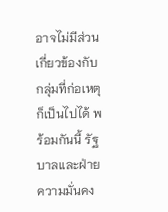อาจไม่มีส่วนเกี่ยวข้องกับกลุ่มที่ก่อเหตุก็เป็นไปได้ พร้อมกันนี้ รัฐบาลและฝ่ายความมั่นคง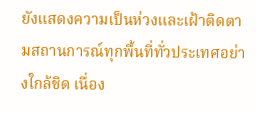ยังแสดงความเป็นห่วงและเฝ้าติดตามสถานการณ์ทุกพื้นที่ทั่วประเทศอย่างใกล้ชิด เนื่อง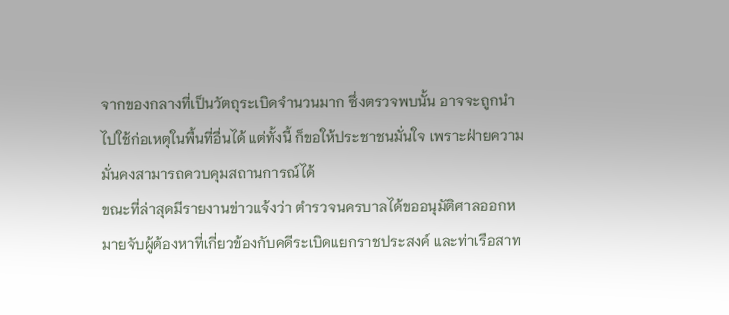จากของกลางที่เป็นวัตถุระเบิดจำนวนมาก ซึ่งตรวจพบนั้น อาจจะถูกนำไปใช้ก่อเหตุในพื้นที่อื่นได้ แต่ทั้งนี้ ก็ขอให้ประชาชนมั่นใจ เพราะฝ่ายความมั่นคงสามารถควบคุมสถานการณ์ได้
ขณะที่ล่าสุดมีรายงานข่าวแจ้งว่า ตำรวจนครบาลได้ขออนุมัติศาลออกหมายจับผู้ต้องหาที่เกี่ยวข้องกับคดีระเบิดแยกราชประสงค์ และท่าเรือสาท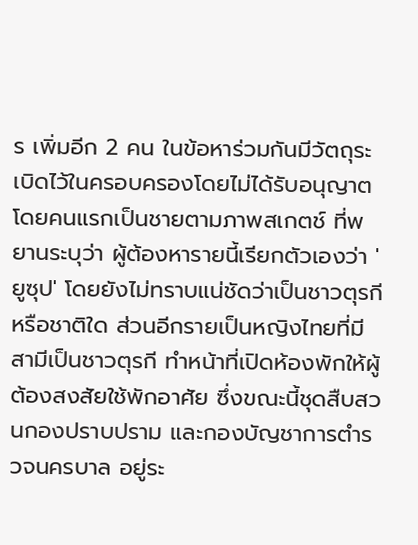ร เพิ่มอีก 2 คน ในข้อหาร่วมกันมีวัตถุระเบิดไว้ในครอบครองโดยไม่ได้รับอนุญาต โดยคนแรกเป็นชายตามภาพสเกตช์ ที่พยานระบุว่า ผู้ต้องหารายนี้เรียกตัวเองว่า 'ยูซุป' โดยยังไม่ทราบแน่ชัดว่าเป็นชาวตุรกีหรือชาติใด ส่วนอีกรายเป็นหญิงไทยที่มีสามีเป็นชาวตุรกี ทำหน้าที่เปิดห้องพักให้ผู้ต้องสงสัยใช้พักอาศัย ซึ่งขณะนี้ชุดสืบสวนกองปราบปราม และกองบัญชาการตำรวจนครบาล อยู่ระ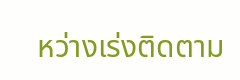หว่างเร่งติดตาม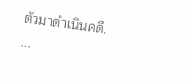ตัวมาดำเนินคดี.
...